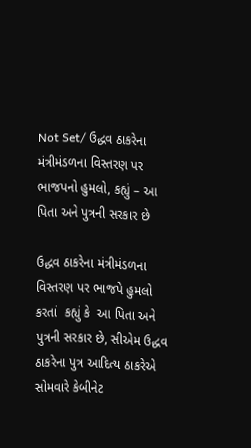Not Set/ ઉદ્ધવ ઠાકરેના મંત્રીમંડળના વિસ્તરણ પર ભાજપનો હુમલો, કહ્યું – આ પિતા અને પુત્રની સરકાર છે

ઉદ્ધવ ઠાકરેના મંત્રીમંડળના વિસ્તરણ પર ભાજપે હુમલો કરતાં  કહ્યું કે  આ પિતા અને પુત્રની સરકાર છે, સીએમ ઉદ્ધવ ઠાકરેના પુત્ર આદિત્ય ઠાકરેએ સોમવારે કેબીનેટ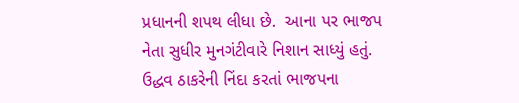પ્રધાનની શપથ લીધા છે.  આના પર ભાજપ નેતા સુધીર મુનગંટીવારે નિશાન સાધ્યું હતું. ઉદ્ધવ ઠાકરેની નિંદા કરતાં ભાજપના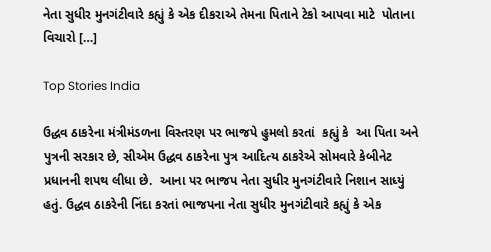નેતા સુધીર મુનગંટીવારે કહ્યું કે એક દીકરાએ તેમના પિતાને ટેકો આપવા માટે  પોતાના વિચારો […]

Top Stories India

ઉદ્ધવ ઠાકરેના મંત્રીમંડળના વિસ્તરણ પર ભાજપે હુમલો કરતાં  કહ્યું કે  આ પિતા અને પુત્રની સરકાર છે, સીએમ ઉદ્ધવ ઠાકરેના પુત્ર આદિત્ય ઠાકરેએ સોમવારે કેબીનેટ પ્રધાનની શપથ લીધા છે.  આના પર ભાજપ નેતા સુધીર મુનગંટીવારે નિશાન સાધ્યું હતું. ઉદ્ધવ ઠાકરેની નિંદા કરતાં ભાજપના નેતા સુધીર મુનગંટીવારે કહ્યું કે એક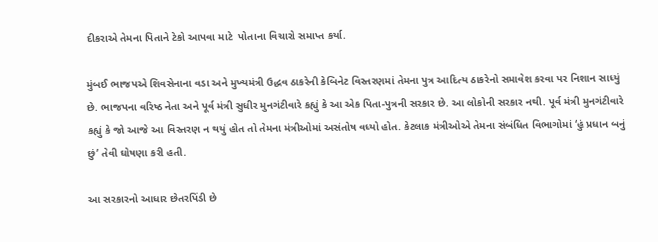દીકરાએ તેમના પિતાને ટેકો આપવા માટે  પોતાના વિચારો સમાપ્ત કર્યા.

મુંબઈ ભાજપએ શિવસેનાના વડા અને મુખ્યમંત્રી ઉદ્ધવ ઠાકરેની કેબિનેટ વિસ્તરણમાં તેમના પુત્ર આદિત્ય ઠાકરેનો સમાવેશ કરવા પર નિશાન સાધ્યું છે. ભાજપના વરિષ્ઠ નેતા અને પૂર્વ મંત્રી સુધીર મુનગંટીવારે કહ્યું કે આ એક પિતા-પુત્રની સરકાર છે. આ લોકોની સરકાર નથી. પૂર્વ મંત્રી મુનગંટીવારે કહ્યું કે જો આજે આ વિસ્તરણ ન થયું હોત તો તેમના મંત્રીઓમાં અસંતોષ વધ્યો હોત. કેટલાક મંત્રીઓએ તેમના સંબંધિત વિભાગોમાં ‘હું પ્રધાન બનું છું’ તેવી ઘોષણા કરી હતી.

આ સરકારનો આધાર છેતરપિંડી છે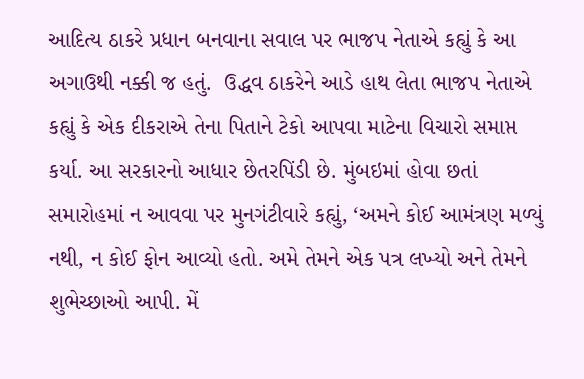આદિત્ય ઠાકરે પ્રધાન બનવાના સવાલ પર ભાજપ નેતાએ કહ્યું કે આ અગાઉથી નક્કી જ હતું.  ઉદ્ધવ ઠાકરેને આડે હાથ લેતા ભાજપ નેતાએ કહ્યું કે એક દીકરાએ તેના પિતાને ટેકો આપવા માટેના વિચારો સમાપ્ત કર્યા. આ સરકારનો આધાર છેતરપિંડી છે. મુંબઇમાં હોવા છતાં સમારોહમાં ન આવવા પર મુનગંટીવારે કહ્યું, ‘અમને કોઈ આમંત્રણ મળ્યું નથી, ન કોઈ ફોન આવ્યો હતો. અમે તેમને એક પત્ર લખ્યો અને તેમને શુભેચ્છાઓ આપી. મેં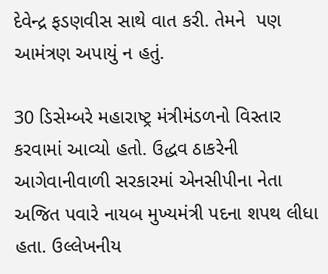દેવેન્દ્ર ફડણવીસ સાથે વાત કરી. તેમને  પણ આમંત્રણ અપાયું ન હતું.

30 ડિસેમ્બરે મહારાષ્ટ્ર મંત્રીમંડળનો વિસ્તાર કરવામાં આવ્યો હતો. ઉદ્ધવ ઠાકરેની આગેવાનીવાળી સરકારમાં એનસીપીના નેતા અજિત પવારે નાયબ મુખ્યમંત્રી પદના શપથ લીધા હતા. ઉલ્લેખનીય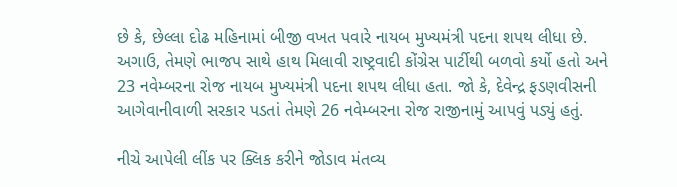છે કે, છેલ્લા દોઢ મહિનામાં બીજી વખત પવારે નાયબ મુખ્યમંત્રી પદના શપથ લીધા છે. અગાઉ, તેમણે ભાજપ સાથે હાથ મિલાવી રાષ્ટ્રવાદી કોંગ્રેસ પાર્ટીથી બળવો કર્યો હતો અને 23 નવેમ્બરના રોજ નાયબ મુખ્યમંત્રી પદના શપથ લીધા હતા. જો કે, દેવેન્દ્ર ફડણવીસની આગેવાનીવાળી સરકાર પડતાં તેમણે 26 નવેમ્બરના રોજ રાજીનામું આપવું પડ્યું હતું.

નીચે આપેલી લીંક પર ક્લિક કરીને જોડાવ મંતવ્ય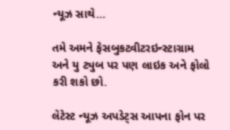ન્યૂઝ સાથે…

તમે અમને ફેસબુકટ્વીટરઇન્સ્ટાગ્રામ અને યુ ટ્યુબ પર પણ લાઇક અને ફોલો કરી શકો છો.

લેટેસ્ટ ન્યૂઝ અપડેટ્સ આપના ફોન પર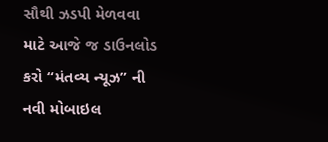સૌથી ઝડપી મેળવવા માટે આજે જ ડાઉનલોડ કરો “મંતવ્ય ન્યૂઝ” ની નવી મોબાઇલ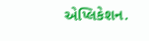એપ્લિકેશન.